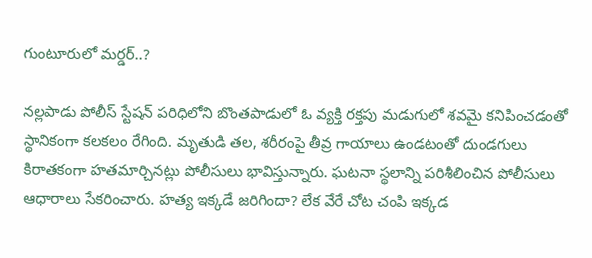గుంటూరులో మర్డర్..?

నల్లపాడు పోలీస్ స్టేషన్ పరిధిలోని బొంతపాడులో ఓ వ్యక్తి రక్తపు మడుగులో శవమై కనిపించడంతో స్థానికంగా కలకలం రేగింది. మృతుడి తల, శరీరంపై తీవ్ర గాయాలు ఉండటంతో దుండగులు కిరాతకంగా హతమార్చినట్లు పోలీసులు భావిస్తున్నారు. ఘటనా స్థలాన్ని పరిశీలించిన పోలీసులు ఆధారాలు సేకరించారు. హత్య ఇక్కడే జరిగిందా? లేక వేరే చోట చంపి ఇక్కడ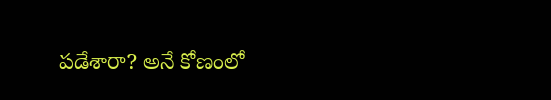పడేశారా? అనే కోణంలో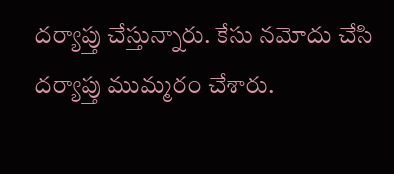దర్యాప్తు చేస్తున్నారు. కేసు నమోదు చేసి దర్యాప్తు ముమ్మరం చేశారు.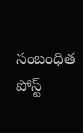సంబంధిత పోస్ట్